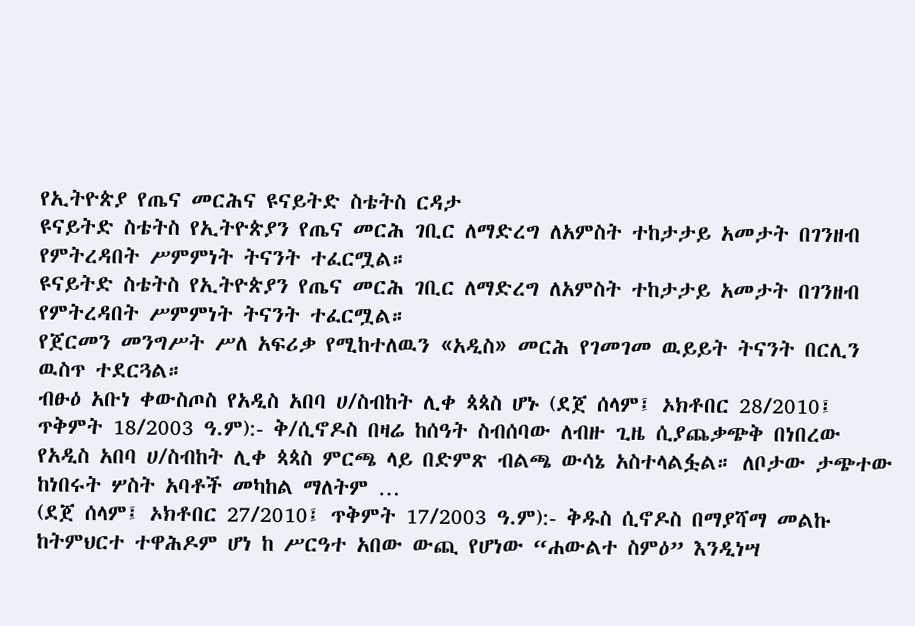የኢትዮጵያ የጤና መርሕና ዩናይትድ ስቴትስ ርዳታ
ዩናይትድ ስቴትስ የኢትዮጵያን የጤና መርሕ ገቢር ለማድረግ ለአምስት ተከታታይ አመታት በገንዘብ የምትረዳበት ሥምምነት ትናንት ተፈርሟል።
ዩናይትድ ስቴትስ የኢትዮጵያን የጤና መርሕ ገቢር ለማድረግ ለአምስት ተከታታይ አመታት በገንዘብ የምትረዳበት ሥምምነት ትናንት ተፈርሟል።
የጀርመን መንግሥት ሥለ አፍሪቃ የሚከተለዉን «አዲስ» መርሕ የገመገመ ዉይይት ትናንት በርሊን ዉስጥ ተደርጓል።
ብፁዕ አቡነ ቀውስጦስ የአዲስ አበባ ሀ/ስብከት ሊቀ ጳጳስ ሆኑ (ደጀ ሰላም፤ ኦክቶበር 28/2010፤ ጥቅምት 18/2003 ዓ.ም):- ቅ/ሲኖዶስ በዛሬ ከሰዓት ስብሰባው ለብዙ ጊዜ ሲያጨቃጭቅ በነበረው የአዲስ አበባ ሀ/ስብከት ሊቀ ጳጳስ ምርጫ ላይ በድምጽ ብልጫ ውሳኔ አስተላልፏል። ለቦታው ታጭተው ከነበሩት ሦስት አባቶች መካከል ማለትም …
(ደጀ ሰላም፤ ኦክቶበር 27/2010፤ ጥቅምት 17/2003 ዓ.ም):- ቅዱስ ሲኖዶስ በማያሻማ መልኩ ከትምህርተ ተዋሕዶም ሆነ ከ ሥርዓተ አበው ውጪ የሆነው “ሐውልተ ስምዕ” እንዲነሣ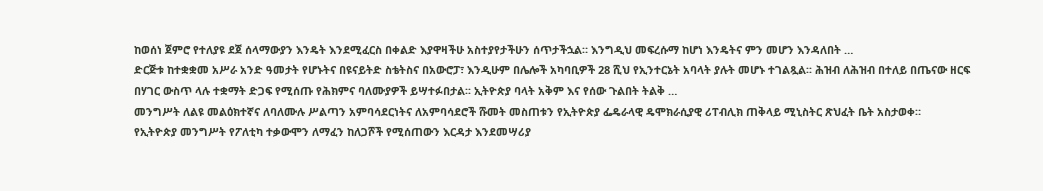ከወሰነ ጀምሮ የተለያዩ ደጀ ሰላማውያን እንዴት እንደሚፈርስ በቀልድ እያዋዛችሁ አስተያየታችሁን ሰጥታችኋል። እንግዲህ መፍረሱማ ከሆነ እንዴትና ምን መሆን እንዳለበት …
ድርጅቱ ከተቋቋመ አሥራ አንድ ዓመታት የሆኑትና በዩናይትድ ስቴትስና በአውሮፓ፣ እንዲሁም በሌሎች አካባቢዎች 28 ሺህ የኢንተርኔት አባላት ያሉት መሆኑ ተገልጿል፡፡ ሕዝብ ለሕዝብ በተለይ በጤናው ዘርፍ በሃገር ውስጥ ላሉ ተቋማት ድጋፍ የሚሰጡ የሕክምና ባለሙያዎች ይሣተፉበታል፡፡ ኢትዮጵያ ባላት አቅም እና የሰው ጉልበት ትልቅ …
መንግሥት ለልዩ መልዕክተኛና ለባለሙሉ ሥልጣን አምባሳደርነትና ለአምባሳደሮች ሹመት መስጠቱን የኢትዮጵያ ፌዴራላዊ ዴሞክራሲያዊ ሪፐብሊክ ጠቅላይ ሚኒስትር ጽህፈት ቤት አስታወቀ።
የኢትዮጵያ መንግሥት የፖለቲካ ተቃውሞን ለማፈን ከለጋሾች የሚሰጠውን እርዳታ እንደመሣሪያ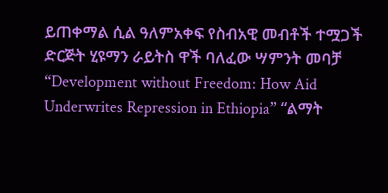ይጠቀማል ሲል ዓለምአቀፍ የስብአዊ መብቶች ተሟጋች ድርጅት ሂዩማን ራይትስ ዋች ባለፈው ሣምንት መባቻ “Development without Freedom: How Aid Underwrites Repression in Ethiopia” “ልማት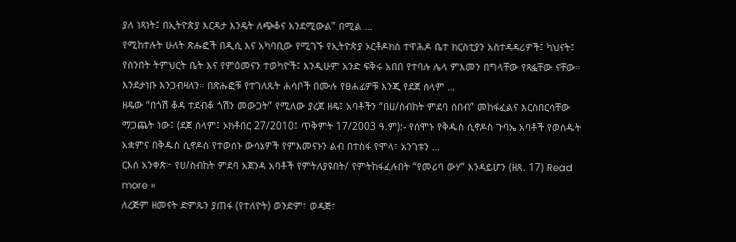ያለ ነጻነት፤ በኢትዮጵያ እርዳታ እንዴት ለጭቆና እንደሚውል” በሚል …
የሚከተሉት ሁለት ጽሑፎች በዲሲ እና አካባቢው የሚገኙ የኢትዮጵያ ኦርቶዶክስ ተዋሕዶ ቤተ ክርስቲያን አስተዳዳሪዎች፤ ካህናት፤ የሰንበት ትምህርት ቤት እና የምዕመናን ተወካዮች፤ እንዲሁም አንድ ፍቅሩ አበበ የተባሉ ሌላ ምእመን በግላቸው የጻፏቸው ናቸው። እንደታነቡ እንጋብዛለን። በጽሑፎቹ የተገለጹት ሐሳቦች በሙሉ የፀሐፊዎቹ እንጂ የደጀ ሰላም …
ዘዴው “በጎሽ ቆዳ ተደብቆ ጎሽን መውጋት” የሚለው ያረጀ ዘዴ፤ አባቶችን “በሀ/ስብከት ምደባ ሰበብ” መከፋፈልና እርስበርሳቸው ማጋጨት ነው፤ (ደጀ ሰላም፤ ኦክቶበር 27/2010፤ ጥቅምት 17/2003 ዓ.ም):- የሰሞኑ የቅዱስ ሲኖዶስ ጉባኤ አባቶች የወሰዱት አቋምና በቅዱስ ሲኖዶስ የተወሰኑ ውሳኔዎች የምእመናኑን ልብ በተስፋ የሞላ፣ አንገቱን …
ርእሰ አንቀጽ፦ የሀ/ስብከት ምደባ አጀንዳ አባቶች የምትለያዩበት/ የምትከፋፈሉበት “የመሪባ ውሃ” እንዳይሆን (ዘጸ. 17) Read more »
ለረጅም ዘመናት ድምጹን ያጠፋ (የተለዮት) ወንድም፣ ወዳጅ፣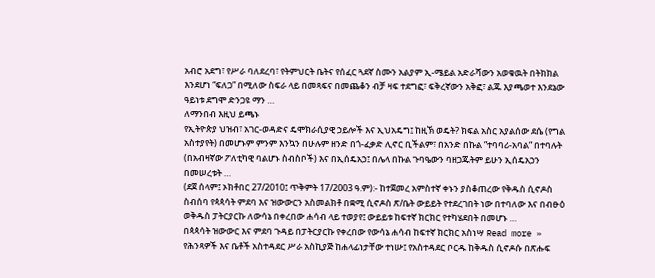አብሮ አደግ፣ የሥራ ባለደረባ፣ የትምህርት ቤትና የሰፈር ጓደኛ ስሙን አልያም ኢ-ሜይል አድራሻውን አወቁዉት በትክክል እንደሆነ “ፍለጋ” በሚለው ስፍራ ላይ በመጻፍና በመጨቆን ብቻ ዛፍ ተደግፎ፣ ፍቅረኛውን አቅፎ፣ ልጁ እያጫወተ እንደኔው ዓይነቱ ደግሞ ድንጋዩ ማን …
ለማንበብ እዚህ ይጫኑ
የኢትዮጵያ ህዝብ፣ አገር-ወዳድና ዴሞክራሲያዊ ኃይሎች እና ኢህአዴግ፤ ከዚኽ ወዴት? ክፍል አስር አያልሰው ደሴ (የግል አስተያየት) በመሆኑም ምንም እንኳን በሁሉም ዘንድ በጎ-ፈቃድ ሊኖር ቢችልም፣ በአንድ በኩል ”ተባባሪ-አባል” በተባሉት (በአብዛኛው ፖለቲካዊ ባልሆኑ ስብስቦች) እና በኢሰዴአኃ፤ በሌላ በኩል ጉባዔውን ባዘጋጁትም ይሁን ኢሰዴአኃን በመሠረቱት …
(ደጀ ሰላም፤ ኦክቶበር 27/2010፤ ጥቅምት 17/2003 ዓ.ም):- ከተጀመረ አምስተኛ ቀኑን ያስቆጠረው የቅዱስ ሲኖዶስ ስብሰባ የጳጳሳት ምደባ እና ዝውውርን አስመልክቶ በቋሚ ሲኖዶስ ጽ/ቤት ውይይት የተደረገበት ነው በተባለው እና በብፁዕ ወቅዱስ ፓትርያርኩ ለውሳኔ በቀረበው ሐሳብ ላይ ተወያየ፤ ውይይቱ ከፍተኛ ክርክር የተካሄደበት በመሆኑ …
በጳጳሳት ዝውውር እና ምደባ ጉዳይ በፓትርያርኩ የቀረበው የውሳኔ ሐሳብ ከፍተኛ ክርክር አስነሣ Read more »
የሕንጻዎች እና ቤቶች አስተዳደር ሥራ አስኪያጅ ከሐላፊነታቸው ተነሡ፤ የአስተዳደር ቦርዱ ከቅዱስ ሲኖዶሱ በጽሑፍ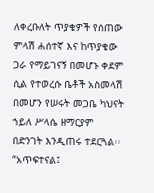ለቀረቡለት ጥያቄዎች የሰጠው ምላሽ ሐሰተኛ እና ከጥያቄው ጋራ የማይገናኝ በመሆኑ ቀደም ሲል የተወረሱ ቤቶች አስመላሽ በመሆን የሠሩት መጋቤ ካህናት ኀይለ ሥላሴ ዘማርያም በድንገት እንዲጠሩ ተደርጓል፡፡ “አጥፍተናል፤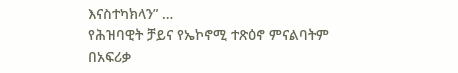እናስተካክላን” …
የሕዝባዊት ቻይና የኤኮኖሚ ተጽዕኖ ምናልባትም በአፍሪቃ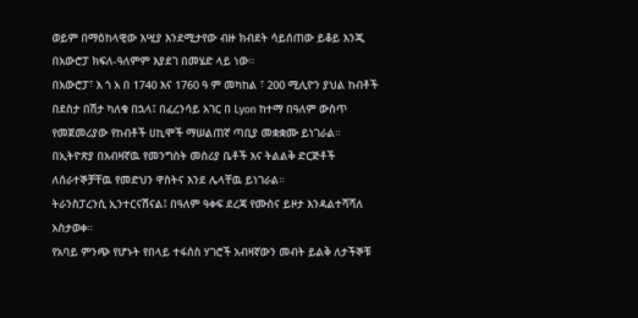ወይም በማዕከላዊው እሢያ እንደሚታየው ብዙ ክብደት ሳይሰጠው ይቆይ እንጂ በአውሮፓ ክፍለ-ዓለምም እያደገ በመሄድ ላይ ነው።
በአውሮፓ፣ እ ጎ አ በ 1740 እና 1760 ዓ ም መካከል ፣ 200 ሚሊዮን ያህል ከብቶች በደስታ በሽታ ካለቁ በኋላ፤ በፈረንሳይ አገር በ Lyon ከተማ በዓለም ውስጥ የመጀመሪያው የከብቶች ሀኪሞች ማሠልጠኛ ጣቢያ መቋቋሙ ይነገራል።
በኢትዮጽያ በአብዛኛዉ የመንግስት መስሪያ ቤቶች እና ትልልቅ ድርጅቶች ለሰራተኞቻቸዉ የመድህን ዋስትና እንደ ሌላቸዉ ይነገራል።
ትራንስፓረንሲ ኢንተርናሽናል፤ በዓለም ዓቀፍ ደረጃ የሙስና ይዞታ እንዳልተሻሻለ አስታወቀ።
የአባይ ምንጭ የሆኑት የበላይ ተፋሰስ ሃገሮች አብዛኛውን መብት ይልቅ ለታችኞቹ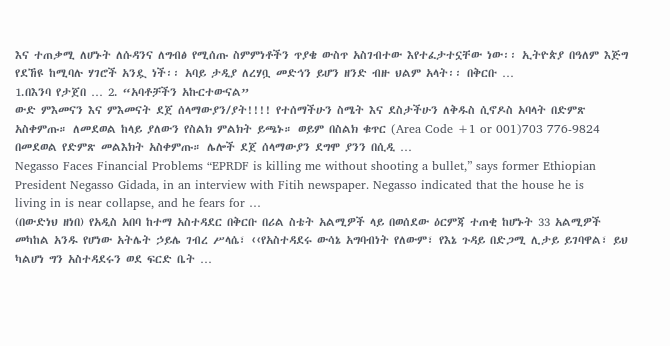እና ተጠቃሚ ለሆኑት ለሱዳንና ለግብፅ የሚሰጡ ስምምነቶችን ጥያቄ ውስጥ አስገብተው እየተፈታተኗቸው ነው፡፡ ኢትዮጵያ በዓለም እጅግ የደኸዩ ከሚባሉ ሃገሮች አንዷ ነች፡፡ አባይ ታዲያ ለረሃቧ መድኅን ይሆን ዘንድ ብዙ ህልም አላት፡፡ በቅርቡ …
1.በእንባ የታጀበ … 2. “አባቶቻችን አኩርተውናል”
ውድ ምእመናን እና ምእመናት ደጀ ሰላማውያን/ያት!!!! የተሰማችሁን ስሜት እና ደስታችሁን ለቅዱስ ሲኖዶስ አባላት በድምጽ አስቀምጡ። ለመደወል ከላይ ያለውን የስልክ ምልክት ይጫኑ። ወይም በስልክ ቁጥር (Area Code +1 or 001)703 776-9824 በመደወል የድምጽ መልእክት አስቀምጡ። ሌሎች ደጀ ሰላማውያን ደግሞ ያንን በሲዲ …
Negasso Faces Financial Problems “EPRDF is killing me without shooting a bullet,” says former Ethiopian President Negasso Gidada, in an interview with Fitih newspaper. Negasso indicated that the house he is living in is near collapse, and he fears for …
(በውድነህ ዘነበ) የአዲስ አበባ ከተማ አስተዳደር በቅርቡ በሪል ስቴት አልሚዎች ላይ በወሰደው ዕርምጃ ተጠቂ ከሆኑት 33 አልሚዎች መካከል አንዱ የሆነው አትሌት ኃይሌ ገብረ ሥላሴ፣ ‹‹የአስተዳደሩ ውሳኔ አግባብነት የለውም፣ የእኔ ጉዳይ በድጋሚ ሊታይ ይገባዋል፣ ይህ ካልሆነ ግን አስተዳደሩን ወደ ፍርድ ቤት …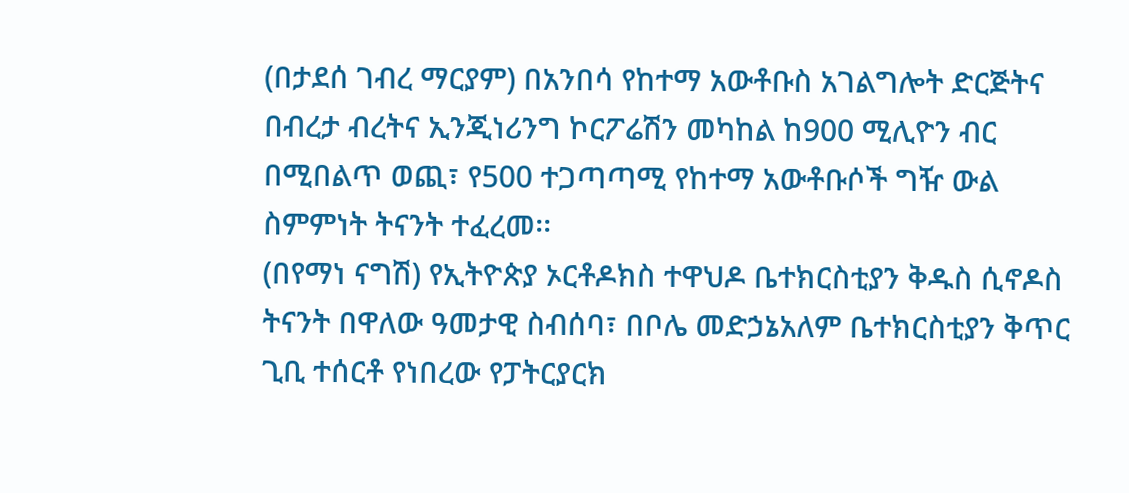(በታደሰ ገብረ ማርያም) በአንበሳ የከተማ አውቶቡስ አገልግሎት ድርጅትና በብረታ ብረትና ኢንጂነሪንግ ኮርፖሬሽን መካከል ከ900 ሚሊዮን ብር በሚበልጥ ወጪ፣ የ500 ተጋጣጣሚ የከተማ አውቶቡሶች ግዥ ውል ስምምነት ትናንት ተፈረመ፡፡
(በየማነ ናግሽ) የኢትዮጵያ ኦርቶዶክስ ተዋህዶ ቤተክርስቲያን ቅዱስ ሲኖዶስ ትናንት በዋለው ዓመታዊ ስብሰባ፣ በቦሌ መድኃኔአለም ቤተክርስቲያን ቅጥር ጊቢ ተሰርቶ የነበረው የፓትርያርክ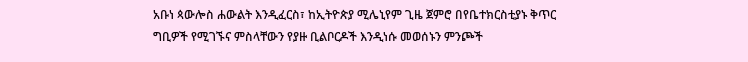አቡነ ጳውሎስ ሐውልት እንዲፈርስ፣ ከኢትዮጵያ ሚሌኒየም ጊዜ ጀምሮ በየቤተክርስቲያኑ ቅጥር ግቢዎች የሚገኙና ምስላቸውን የያዙ ቢልቦርዶች እንዲነሱ መወሰኑን ምንጮች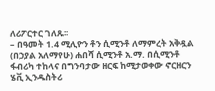ለሪፖርተር ገለጹ፡፡
– በዓመት 1.4 ሚሊዮን ቶን ሲሚንቶ ለማምረት አቅዷል (በኃያል አለማየሁ) ሐበሻ ሲሚንቶ አ.ማ. በሲሚንቶ ፋብሪካ ተከላና በግንባታው ዘርፍ ከሚታወቀው ኖርዘርን ሄቪ ኢንዱስትሪ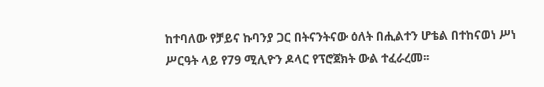ከተባለው የቻይና ኩባንያ ጋር በትናንትናው ዕለት በሒልተን ሆቴል በተከናወነ ሥነ ሥርዓት ላይ የ79 ሚሊዮን ዶላር የፕሮጀክት ውል ተፈራረመ፡፡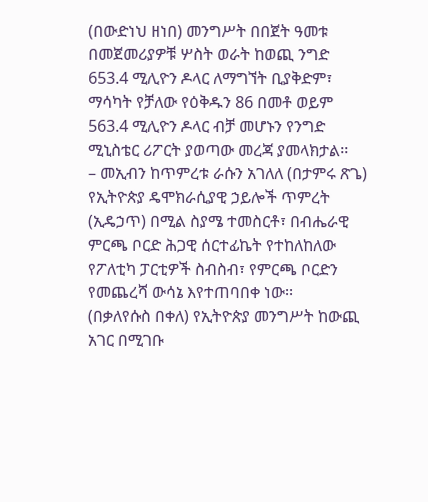(በውድነህ ዘነበ) መንግሥት በበጀት ዓመቱ በመጀመሪያዎቹ ሦስት ወራት ከወጪ ንግድ 653.4 ሚሊዮን ዶላር ለማግኘት ቢያቅድም፣ ማሳካት የቻለው የዕቅዱን 86 በመቶ ወይም 563.4 ሚሊዮን ዶላር ብቻ መሆኑን የንግድ ሚኒስቴር ሪፖርት ያወጣው መረጃ ያመላክታል፡፡
– መኢብን ከጥምረቱ ራሱን አገለለ (በታምሩ ጽጌ) የኢትዮጵያ ዴሞክራሲያዊ ኃይሎች ጥምረት (ኢዴኃጥ) በሚል ስያሜ ተመስርቶ፣ በብሔራዊ ምርጫ ቦርድ ሕጋዊ ሰርተፊኬት የተከለከለው የፖለቲካ ፓርቲዎች ስብስብ፣ የምርጫ ቦርድን የመጨረሻ ውሳኔ እየተጠባበቀ ነው፡፡
(በቃለየሱስ በቀለ) የኢትዮጵያ መንግሥት ከውጪ አገር በሚገቡ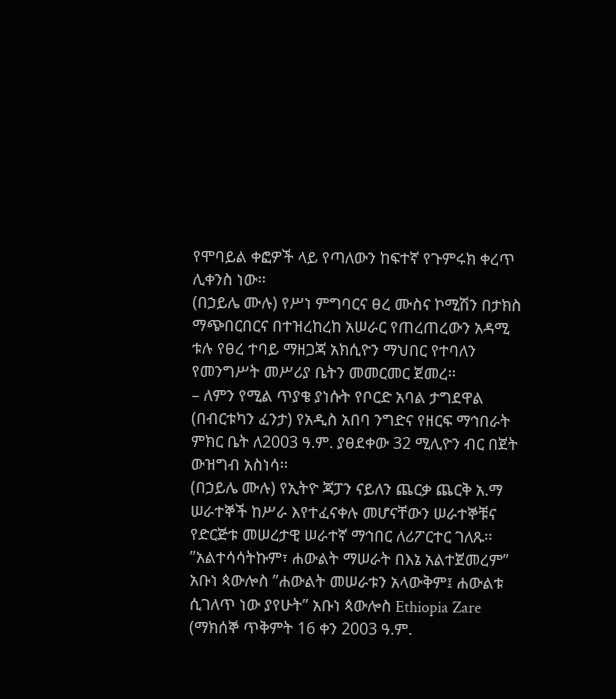የሞባይል ቀፎዎች ላይ የጣለውን ከፍተኛ የጉምሩክ ቀረጥ ሊቀንስ ነው፡፡
(በኃይሌ ሙሉ) የሥነ ምግባርና ፀረ ሙስና ኮሚሽን በታክስ ማጭበርበርና በተዝረከረከ አሠራር የጠረጠረውን አዳሚ ቱሉ የፀረ ተባይ ማዘጋጃ አክሲዮን ማህበር የተባለን የመንግሥት መሥሪያ ቤትን መመርመር ጀመረ፡፡
– ለምን የሚል ጥያቄ ያነሱት የቦርድ አባል ታግደዋል (በብርቱካን ፈንታ) የአዲስ አበባ ንግድና የዘርፍ ማኅበራት ምክር ቤት ለ2003 ዓ.ም. ያፀደቀው 32 ሚሊዮን ብር በጀት ውዝግብ አስነሳ፡፡
(በኃይሌ ሙሉ) የኢትዮ ጃፓን ናይለን ጨርቃ ጨርቅ አ.ማ ሠራተኞች ከሥራ እየተፈናቀሉ መሆናቸውን ሠራተኞቹና የድርጅቱ መሠረታዊ ሠራተኛ ማኅበር ለሪፖርተር ገለጹ፡፡
”አልተሳሳትኩም፣ ሐውልት ማሠራት በእኔ አልተጀመረም” አቡነ ጳውሎስ ”ሐውልት መሠራቱን አላውቅም፤ ሐውልቱ ሲገለጥ ነው ያየሁት” አቡነ ጳውሎስ Ethiopia Zare (ማክሰኞ ጥቅምት 16 ቀን 2003 ዓ.ም.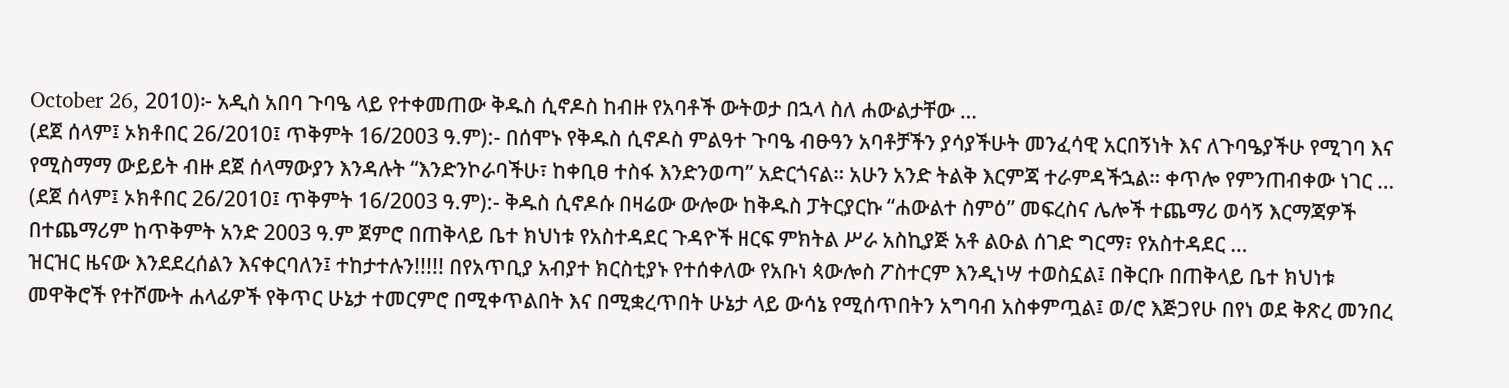October 26, 2010)፦ አዲስ አበባ ጉባዔ ላይ የተቀመጠው ቅዱስ ሲኖዶስ ከብዙ የአባቶች ውትወታ በኋላ ስለ ሐውልታቸው …
(ደጀ ሰላም፤ ኦክቶበር 26/2010፤ ጥቅምት 16/2003 ዓ.ም):- በሰሞኑ የቅዱስ ሲኖዶስ ምልዓተ ጉባዔ ብፁዓን አባቶቻችን ያሳያችሁት መንፈሳዊ አርበኝነት እና ለጉባዔያችሁ የሚገባ እና የሚስማማ ውይይት ብዙ ደጀ ሰላማውያን እንዳሉት “እንድንኮራባችሁ፣ ከቀቢፀ ተስፋ እንድንወጣ” አድርጎናል። አሁን አንድ ትልቅ እርምጃ ተራምዳችኋል። ቀጥሎ የምንጠብቀው ነገር …
(ደጀ ሰላም፤ ኦክቶበር 26/2010፤ ጥቅምት 16/2003 ዓ.ም):- ቅዱስ ሲኖዶሱ በዛሬው ውሎው ከቅዱስ ፓትርያርኩ “ሐውልተ ስምዕ” መፍረስና ሌሎች ተጨማሪ ወሳኝ እርማጃዎች በተጨማሪም ከጥቅምት አንድ 2003 ዓ.ም ጀምሮ በጠቅላይ ቤተ ክህነቱ የአስተዳደር ጉዳዮች ዘርፍ ምክትል ሥራ አስኪያጅ አቶ ልዑል ሰገድ ግርማ፣ የአስተዳደር …
ዝርዝር ዜናው እንደደረሰልን እናቀርባለን፤ ተከታተሉን!!!!! በየአጥቢያ አብያተ ክርስቲያኑ የተሰቀለው የአቡነ ጳውሎስ ፖስተርም እንዲነሣ ተወስኗል፤ በቅርቡ በጠቅላይ ቤተ ክህነቱ መዋቅሮች የተሾሙት ሐላፊዎች የቅጥር ሁኔታ ተመርምሮ በሚቀጥልበት እና በሚቋረጥበት ሁኔታ ላይ ውሳኔ የሚሰጥበትን አግባብ አስቀምጧል፤ ወ/ሮ እጅጋየሁ በየነ ወደ ቅጽረ መንበረ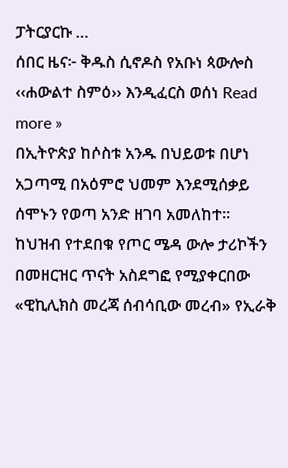ፓትርያርኩ …
ሰበር ዜና፦ ቅዱስ ሲኖዶስ የአቡነ ጳውሎስ ‹‹ሐውልተ ስምዕ›› እንዲፈርስ ወሰነ Read more »
በኢትዮጵያ ከሶስቱ አንዱ በህይወቱ በሆነ አጋጣሚ በአዕምሮ ህመም እንደሚሰቃይ ሰሞኑን የወጣ አንድ ዘገባ አመለከተ።
ከህዝብ የተደበቁ የጦር ሜዳ ውሎ ታሪኮችን በመዘርዝር ጥናት አስደግፎ የሚያቀርበው «ዊኪሊክስ መረጃ ሰብሳቢው መረብ» የኢራቅ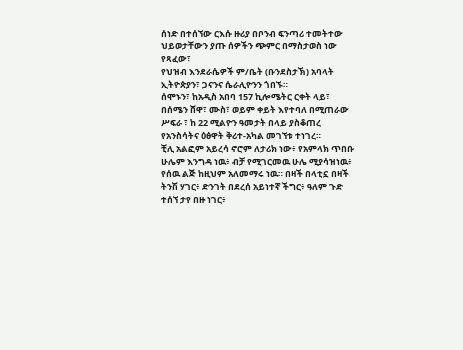ሰነድ በተሰኘው ርእሱ ዙሪያ በቦንብ ፍንጣሪ ተመትተው ህይወታቸውን ያጡ ሰዎችን ጭምር በማስታወስ ነው የጻፈው፣
የህዝብ እንደራሴዎች ም/ቤት (ቡንደስታኽ) አባላት ኢትዮጵያን፣ ጋናንና ሴራሊዮንን ጎበኙ።
ሰሞኑን፣ ከአዲስ አበባ 157 ኪሎሜትር ርቀት ላይ፣ በሰሜን ሸዋ፣ ሙስ፣ ወይም ቀይት እየተባለ በሚጠራው ሥፍራ ፣ ከ 22 ሚልዮን ዓመታት በላይ ያስቆጠረ የአንስሳትና ዕፅዋት ቅሪተ-አካል መገኘቱ ተነገረ።
ቺሊ አልፎም አይረሳ ኖሮም ለታሪክ ነው፥ የአምላክ ጥበቡ ሁሌም እንግዳ ነዉ፥ ብቻ የሚገርመዉ ሁሌ ሚያሳዝነዉ፥ የሰዉ ልጅ ከዚህም አለመማሩ ነዉ። በዛች በላቲኗ በዛች ትንሽ ሃገር፥ ድንገት በደረሰ አይነተኛ ችግር፥ ዓለም ጉድ ተሰኘ ታየ በዙ ነገር፥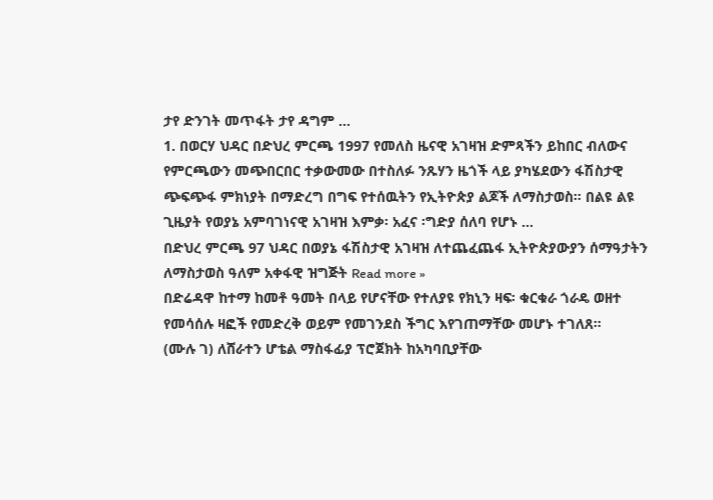ታየ ድንገት መጥፋት ታየ ዳግም …
1. በወርሃ ህዳር በድህረ ምርጫ 1997 የመለስ ዜናዊ አገዛዝ ድምጻችን ይከበር ብለውና የምርጫውን መጭበርበር ተቃውመው በተስለፉ ንጹሃን ዜጎች ላይ ያካሄደውን ፋሽስታዊ ጭፍጭፋ ምክነያት በማድረግ በግፍ የተሰዉትን የኢትዮጵያ ልጆች ለማስታወስ። በልዩ ልዩ ጊዜያት የወያኔ አምባገነናዊ አገዛዝ እምቃ፡ አፈና ፡ግድያ ሰለባ የሆኑ …
በድህረ ምርጫ 97 ህዳር በወያኔ ፋሽስታዊ አገዛዝ ለተጨፈጨፋ ኢትዮጵያውያን ሰማዓታትን ለማስታወስ ዓለም አቀፋዊ ዝግጅት Read more »
በድሬዳዋ ከተማ ከመቶ ዓመት በላይ የሆናቸው የተለያዩ የክኒን ዛፍ፡ ቁርቁራ ጎራዴ ወዘተ የመሳሰሉ ዛፎች የመድረቅ ወይም የመገንደስ ችግር እየገጠማቸው መሆኑ ተገለጸ።
(ሙሉ ገ) ለሸራተን ሆቴል ማስፋፊያ ፕሮጀክት ከአካባቢያቸው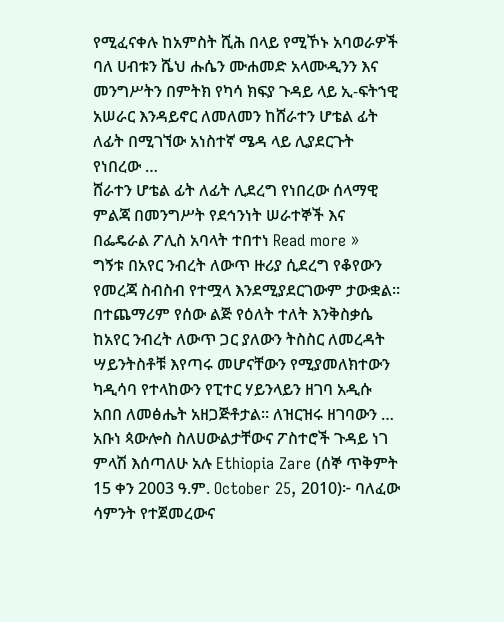የሚፈናቀሉ ከአምስት ሺሕ በላይ የሚኾኑ አባወራዎች ባለ ሀብቱን ሼህ ሑሴን ሙሐመድ አላሙዲንን እና መንግሥትን በምትክ የካሳ ክፍያ ጉዳይ ላይ ኢ-ፍትኀዊ አሠራር እንዳይኖር ለመለመን ከሸራተን ሆቴል ፊት ለፊት በሚገኘው አነስተኛ ሜዳ ላይ ሊያደርጉት የነበረው …
ሸራተን ሆቴል ፊት ለፊት ሊደረግ የነበረው ሰላማዊ ምልጃ በመንግሥት የደኅንነት ሠራተኞች እና በፌዴራል ፖሊስ አባላት ተበተነ Read more »
ግኝቱ በአየር ንብረት ለውጥ ዙሪያ ሲደረግ የቆየውን የመረጃ ስብስብ የተሟላ እንደሚያደርገውም ታውቋል። በተጨማሪም የሰው ልጅ የዕለት ተለት እንቅስቃሴ ከአየር ንብረት ለውጥ ጋር ያለውን ትስስር ለመረዳት ሣይንትስቶቹ እየጣሩ መሆናቸውን የሚያመለክተውን ካዲሳባ የተላከውን የፒተር ሃይንላይን ዘገባ አዲሱ አበበ ለመፅሔት አዘጋጅቶታል። ለዝርዝሩ ዘገባውን …
አቡነ ጳውሎስ ስለሀውልታቸውና ፖስተሮች ጉዳይ ነገ ምላሽ እሰጣለሁ አሉ Ethiopia Zare (ሰኞ ጥቅምት 15 ቀን 2003 ዓ.ም. October 25, 2010)፦ ባለፈው ሳምንት የተጀመረውና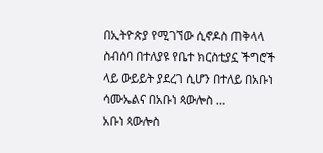በኢትዮጵያ የሚገኘው ሲኖዶስ ጠቅላላ ስብሰባ በተለያዩ የቤተ ክርስቲያኗ ችግሮች ላይ ውይይት ያደረገ ሲሆን በተለይ በአቡነ ሳሙኤልና በአቡነ ጳውሎስ …
አቡነ ጳውሎስ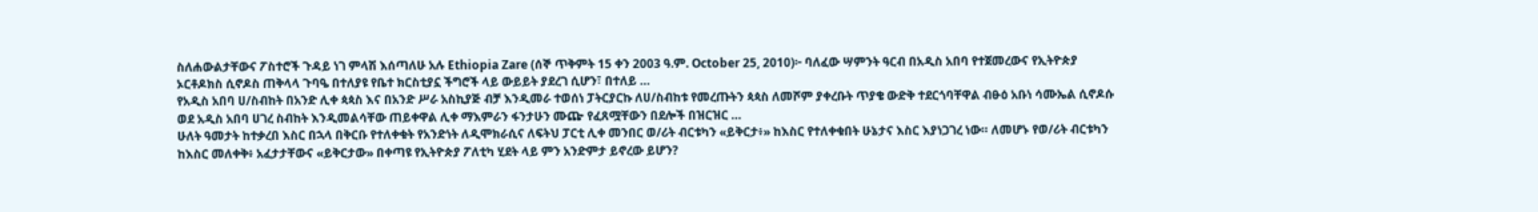ስለሐውልታቸውና ፖስተሮች ጉዳይ ነገ ምላሽ እሰጣለሁ አሉ Ethiopia Zare (ሰኞ ጥቅምት 15 ቀን 2003 ዓ.ም. October 25, 2010)፦ ባለፈው ሣምንት ዓርብ በአዲስ አበባ የተጀመረውና የኢትዮጵያ ኦርቶዶክስ ሲኖዶስ ጠቅላላ ጉባዔ በተለያዩ የቤተ ክርስቲያኗ ችግሮች ላይ ውይይት ያደረገ ሲሆን፣ በተለይ …
የአዲስ አበባ ሀ/ስብከት በአንድ ሊቀ ጳጳስ እና በአንድ ሥራ አስኪያጅ ብቻ እንዲመራ ተወሰነ ፓትርያርኩ ለሀ/ስብከቱ የመረጡትን ጳጳስ ለመሾም ያቀረቡት ጥያቄ ውድቅ ተደርጎባቸዋል ብፁዕ አቡነ ሳሙኤል ሲኖዶሱ ወደ አዲስ አበባ ሀገረ ስብከት እንዲመልሳቸው ጠይቀዋል ሊቀ ማእምራን ፋንታሁን ሙጬ የፈጸሟቸውን በደሎች በዝርዝር …
ሁለት ዓመታት ከተቃረበ እስር በኋላ በቅርቡ የተለቀቁት የአንድነት ለዲሞክራሲና ለፍትህ ፓርቲ ሊቀ መንበር ወ/ሪት ብርቱካን «ይቅርታ፥» ከእስር የተለቀቁበት ሁኔታና እስር እያነጋገረ ነው። ለመሆኑ የወ/ሪት ብርቱካን ከእስር መለቀቅ፥ አፈታታቸውና «ይቅርታው» በቀጣዩ የኢትዮጵያ ፖለቲካ ሂደት ላይ ምን አንድምታ ይኖረው ይሆን?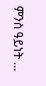ምንስ ዓይነት …